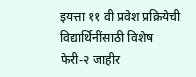इयत्ता ११ वी प्रवेश प्रक्रियेची विद्यार्थिनींसाठी विशेष फेरी-२ जाहीर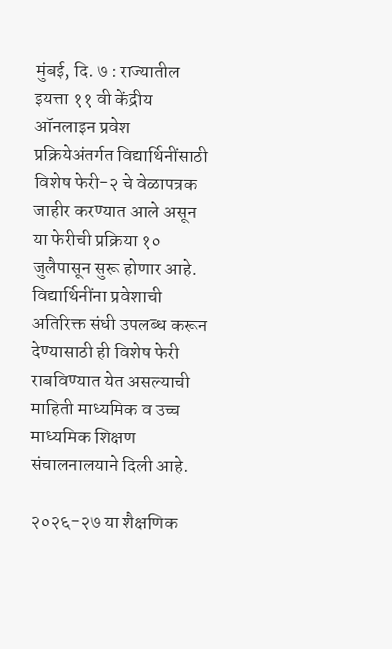मुंबई, दि. ७ : राज्यातील इयत्ता ११ वी केंद्रीय ऑनलाइन प्रवेश प्रक्रियेअंतर्गत विद्यार्थिनींसाठी विशेष फेरी-२ चे वेळापत्रक जाहीर करण्यात आले असून या फेरीची प्रक्रिया १० जुलैपासून सुरू होणार आहे. विद्यार्थिनींना प्रवेशाची अतिरिक्त संधी उपलब्ध करून देण्यासाठी ही विशेष फेरी राबविण्यात येत असल्याची माहिती माध्यमिक व उच्च माध्यमिक शिक्षण संचालनालयाने दिली आहे.

२०२६-२७ या शैक्षणिक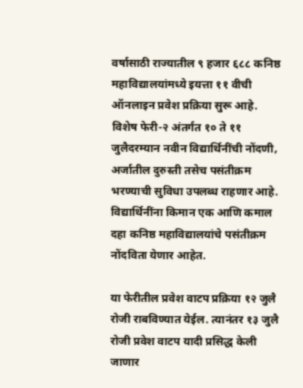वर्षासाठी राज्यातील ९ हजार ६८८ कनिष्ठ महाविद्यालयांमध्ये इयत्ता ११ वीची ऑनलाइन प्रवेश प्रक्रिया सुरू आहे. विशेष फेरी-२ अंतर्गत १० ते ११ जुलैदरम्यान नवीन विद्यार्थिनींची नोंदणी, अर्जातील दुरुस्ती तसेच पसंतीक्रम भरण्याची सुविधा उपलब्ध राहणार आहे. विद्यार्थिनींना किमान एक आणि कमाल दहा कनिष्ठ महाविद्यालयांचे पसंतीक्रम नोंदविता येणार आहेत.

या फेरीतील प्रवेश वाटप प्रक्रिया १२ जुलै रोजी राबविण्यात येईल. त्यानंतर १३ जुलै रोजी प्रवेश वाटप यादी प्रसिद्ध केली जाणार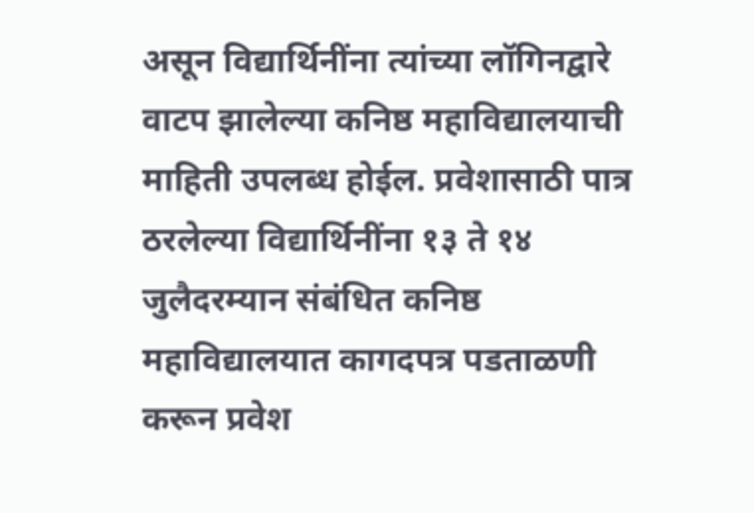असून विद्यार्थिनींना त्यांच्या लॉगिनद्वारे वाटप झालेल्या कनिष्ठ महाविद्यालयाची माहिती उपलब्ध होईल. प्रवेशासाठी पात्र ठरलेल्या विद्यार्थिनींना १३ ते १४ जुलैदरम्यान संबंधित कनिष्ठ महाविद्यालयात कागदपत्र पडताळणी करून प्रवेश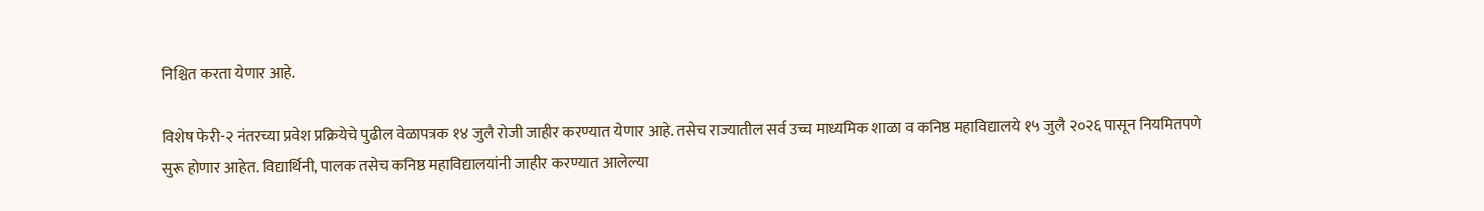निश्चित करता येणार आहे.

विशेष फेरी-२ नंतरच्या प्रवेश प्रक्रियेचे पुढील वेळापत्रक १४ जुलै रोजी जाहीर करण्यात येणार आहे. तसेच राज्यातील सर्व उच्च माध्यमिक शाळा व कनिष्ठ महाविद्यालये १५ जुलै २०२६ पासून नियमितपणे सुरू होणार आहेत. विद्यार्थिनी, पालक तसेच कनिष्ठ महाविद्यालयांनी जाहीर करण्यात आलेल्या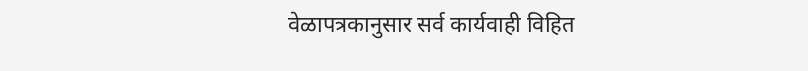वेळापत्रकानुसार सर्व कार्यवाही विहित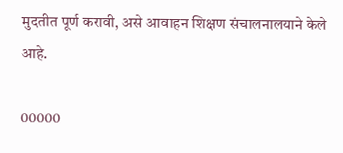मुदतीत पूर्ण करावी, असे आवाहन शिक्षण संचालनालयाने केले आहे.

00000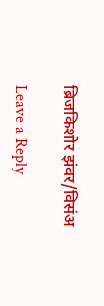ब्रिजकिशोर झंवर/विसंअ

Leave a Reply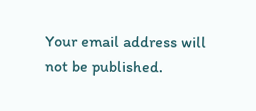Your email address will not be published.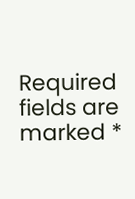Required fields are marked *